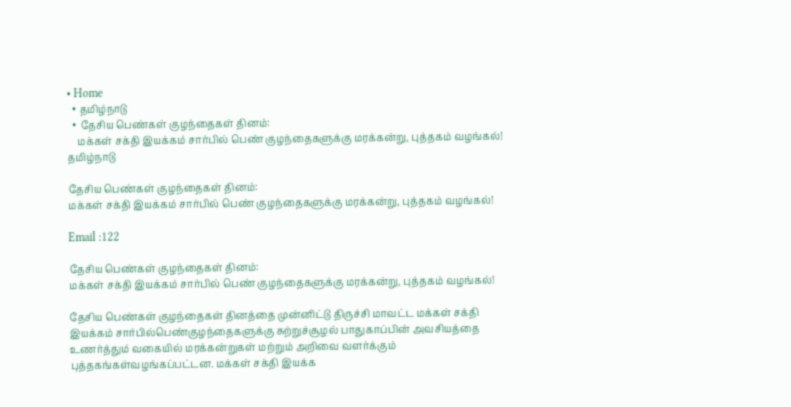• Home
  • தமிழ்நாடு
  • தேசிய பெண்கள் குழந்தைகள் தினம்:
    மக்கள் சக்தி இயக்கம் சார்பில் பெண் குழந்தைகளுக்கு மரக்கன்று, புத்தகம் வழங்கல்!
தமிழ்நாடு

தேசிய பெண்கள் குழந்தைகள் தினம்:
மக்கள் சக்தி இயக்கம் சார்பில் பெண் குழந்தைகளுக்கு மரக்கன்று, புத்தகம் வழங்கல்!

Email :122

தேசிய பெண்கள் குழந்தைகள் தினம்:
மக்கள் சக்தி இயக்கம் சார்பில் பெண் குழந்தைகளுக்கு மரக்கன்று, புத்தகம் வழங்கல்!

தேசிய பெண்கள் குழந்தைகள் தினத்தை முன்னிட்டு திருச்சி மாவட்ட மக்கள் சக்தி இயக்கம் சார்பில்பெண்குழந்தைகளுக்கு சுற்றுச்சூழல் பாதுகாப்பின் அவசியத்தை உணர்த்தும் வகையில் மரக்கன்றுகள் மற்றும் அறிவை வளர்க்கும் புத்தகங்கள்வழங்கப்பட்டன. மக்கள் சக்தி இயக்க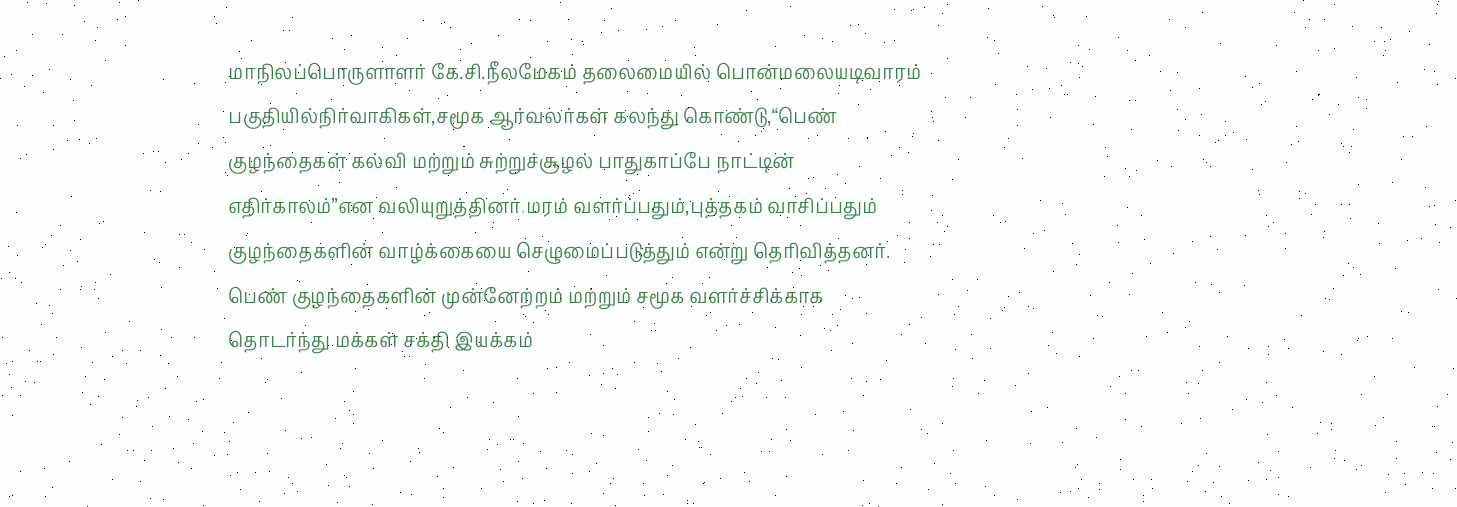மாநிலப்பொருளாளர் கே.சி.நீலமேகம் தலைமையில் பொன்மலையடிவாரம் பகுதியில்நிர்வாகிகள்,சமூக ஆர்வலர்கள் கலந்து கொண்டு,“பெண் குழந்தைகள் கல்வி மற்றும் சுற்றுச்சூழல் பாதுகாப்பே நாட்டின் எதிர்காலம்”என வலியுறுத்தினர்.மரம் வளர்ப்பதும்,புத்தகம் வாசிப்பதும் குழந்தைகளின் வாழ்க்கையை செழுமைப்படுத்தும் என்று தெரிவித்தனர். பெண் குழந்தைகளின் முன்னேற்றம் மற்றும் சமூக வளர்ச்சிக்காக தொடர்ந்து மக்கள் சக்தி இயக்கம்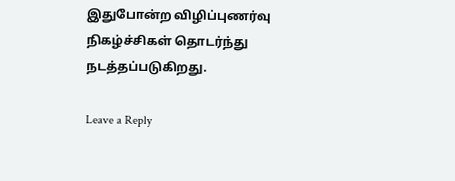இதுபோன்ற விழிப்புணர்வு நிகழ்ச்சிகள் தொடர்ந்து நடத்தப்படுகிறது.

Leave a Reply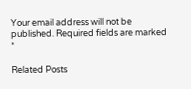Your email address will not be published. Required fields are marked *

Related Posts